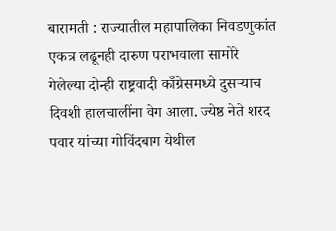बारामती : राज्यातील महापालिका निवडणुकांत एकत्र लढूनही दारुण पराभवाला सामोरे गेलेल्या दोन्ही राष्ट्रवादी काँग्रेसमध्ये दुसऱ्याच दिवशी हालचालींना वेग आला. ज्येष्ठ नेते शरद पवार यांच्या गोविंदबाग येथील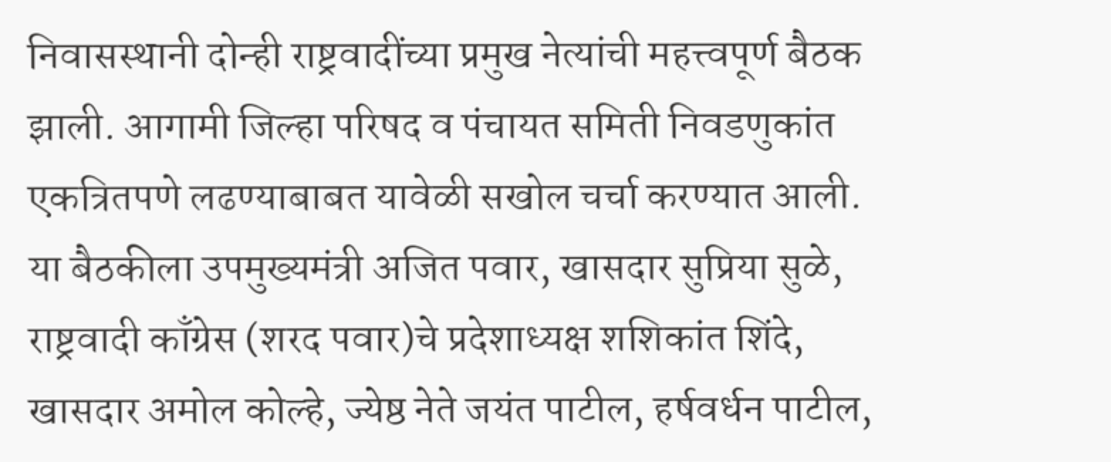निवासस्थानी दोन्ही राष्ट्रवादींच्या प्रमुख नेत्यांची महत्त्वपूर्ण बैठक झाली. आगामी जिल्हा परिषद व पंचायत समिती निवडणुकांत एकत्रितपणे लढण्याबाबत यावेळी सखोल चर्चा करण्यात आली.
या बैठकीला उपमुख्यमंत्री अजित पवार, खासदार सुप्रिया सुळे, राष्ट्रवादी काँग्रेस (शरद पवार)चे प्रदेशाध्यक्ष शशिकांत शिंदे, खासदार अमोल कोल्हे, ज्येष्ठ नेते जयंत पाटील, हर्षवर्धन पाटील,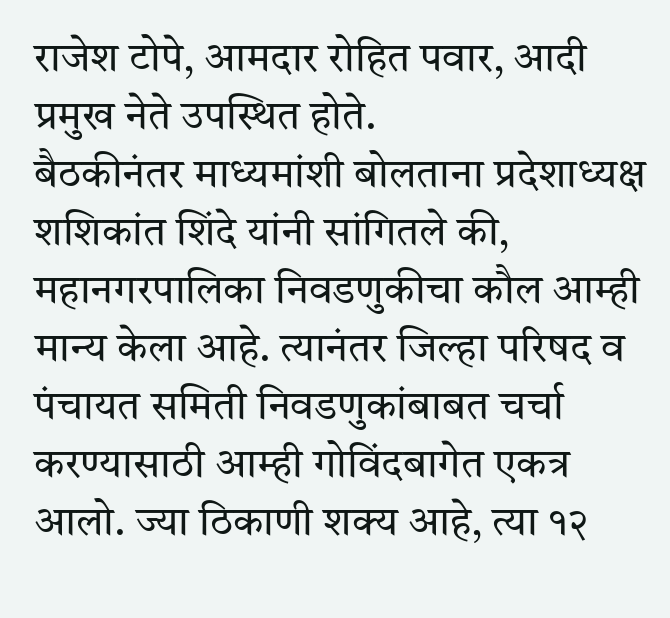राजेश टोपे, आमदार रोहित पवार, आदी प्रमुख नेते उपस्थित होते.
बैठकीनंतर माध्यमांशी बोलताना प्रदेशाध्यक्ष शशिकांत शिंदे यांनी सांगितले की, महानगरपालिका निवडणुकीचा कौल आम्ही मान्य केला आहे. त्यानंतर जिल्हा परिषद व पंचायत समिती निवडणुकांबाबत चर्चा करण्यासाठी आम्ही गोविंदबागेत एकत्र आलो. ज्या ठिकाणी शक्य आहे, त्या १२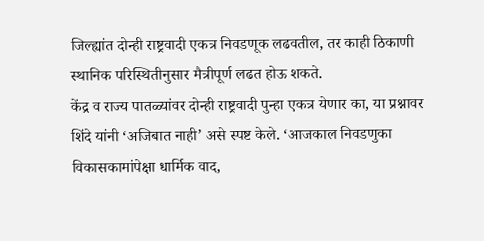जिल्ह्यांत दोन्ही राष्ट्रवादी एकत्र निवडणूक लढवतील, तर काही ठिकाणी स्थानिक परिस्थितीनुसार मैत्रीपूर्ण लढत होऊ शकते.
केंद्र व राज्य पातळ्यांवर दोन्ही राष्ट्रवादी पुन्हा एकत्र येणार का, या प्रश्नावर शिंदे यांनी ‘अजिबात नाही’ असे स्पष्ट केले. ‘आजकाल निवडणुका विकासकामांपेक्षा धार्मिक वाद,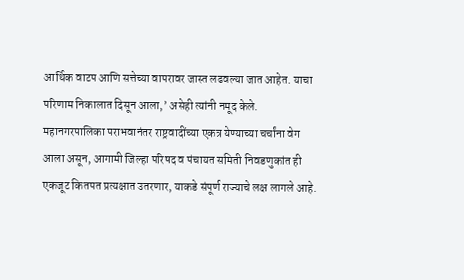आर्थिक वाटप आणि सत्तेच्या वापरावर जास्त लढवल्या जात आहेत. याचा परिणाम निकालात दिसून आला,’ असेही त्यांनी नमूद केले.
महानगरपालिका पराभवानंतर राष्ट्रवादींच्या एकत्र येण्याच्या चर्चांना वेग आला असून, आगामी जिल्हा परिषद व पंचायत समिती निवडणुकांत ही एकजूट कितपत प्रत्यक्षात उतरणार, याकडे संपूर्ण राज्याचे लक्ष लागले आहे.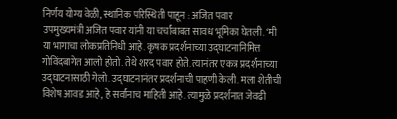निर्णय योग्य वेळी, स्थानिक परिस्थिती पाहून : अजित पवार
उपमुख्यमंत्री अजित पवार यांनी या चर्चांबाबत सावध भूमिका घेतली. ‘मी या भागाचा लोकप्रतिनिधी आहे. कृषक प्रदर्शनाच्या उद्घाटनानिमित्त गोविंदबागेत आलो होतो. तेथे शरद पवार होते. त्यानंतर एकत्र प्रदर्शनाच्या उद्घाटनासाठी गेलो. उद्घाटनानंतर प्रदर्शनाची पाहणी केली. मला शेतीची विशेष आवड आहे, हे सर्वांनाच माहिती आहे. त्यामुळे प्रदर्शनात जेवढी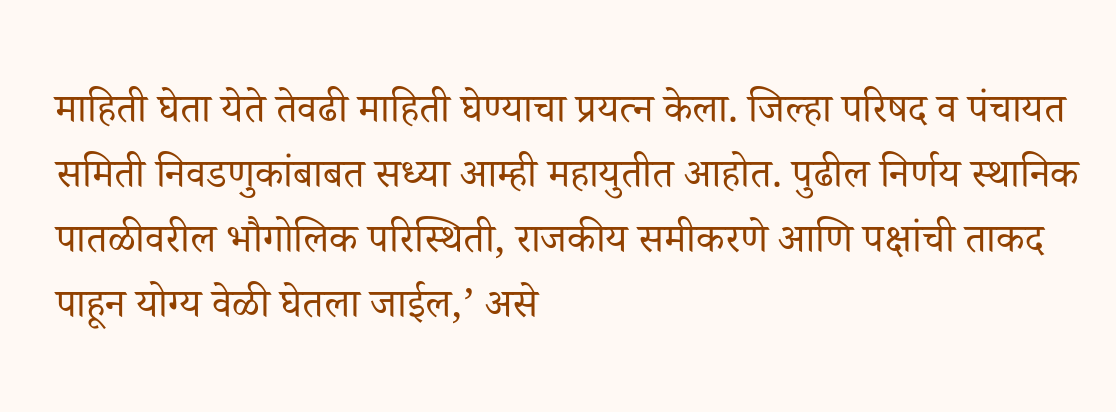माहिती घेता येते तेवढी माहिती घेण्याचा प्रयत्न केला. जिल्हा परिषद व पंचायत समिती निवडणुकांबाबत सध्या आम्ही महायुतीत आहोत. पुढील निर्णय स्थानिक पातळीवरील भौगोलिक परिस्थिती, राजकीय समीकरणे आणि पक्षांची ताकद पाहून योग्य वेळी घेतला जाईल,’ असे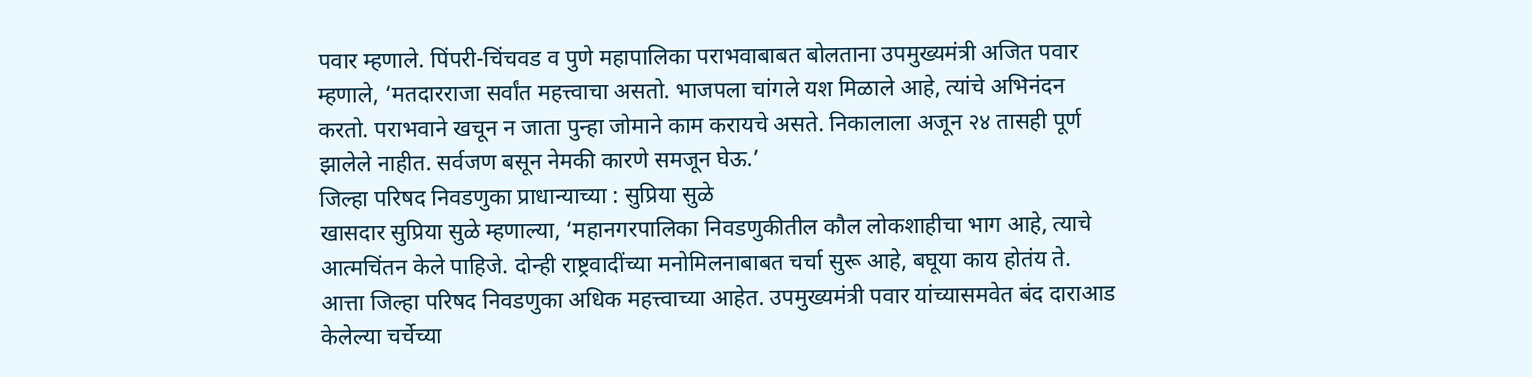पवार म्हणाले. पिंपरी-चिंचवड व पुणे महापालिका पराभवाबाबत बोलताना उपमुख्यमंत्री अजित पवार म्हणाले, ‘मतदारराजा सर्वांत महत्त्वाचा असतो. भाजपला चांगले यश मिळाले आहे, त्यांचे अभिनंदन करतो. पराभवाने खचून न जाता पुन्हा जोमाने काम करायचे असते. निकालाला अजून २४ तासही पूर्ण झालेले नाहीत. सर्वजण बसून नेमकी कारणे समजून घेऊ.’
जिल्हा परिषद निवडणुका प्राधान्याच्या : सुप्रिया सुळे
खासदार सुप्रिया सुळे म्हणाल्या, ‘महानगरपालिका निवडणुकीतील कौल लोकशाहीचा भाग आहे, त्याचे आत्मचिंतन केले पाहिजे. दोन्ही राष्ट्रवादींच्या मनोमिलनाबाबत चर्चा सुरू आहे, बघूया काय होतंय ते. आत्ता जिल्हा परिषद निवडणुका अधिक महत्त्वाच्या आहेत. उपमुख्यमंत्री पवार यांच्यासमवेत बंद दाराआड केलेल्या चर्चेच्या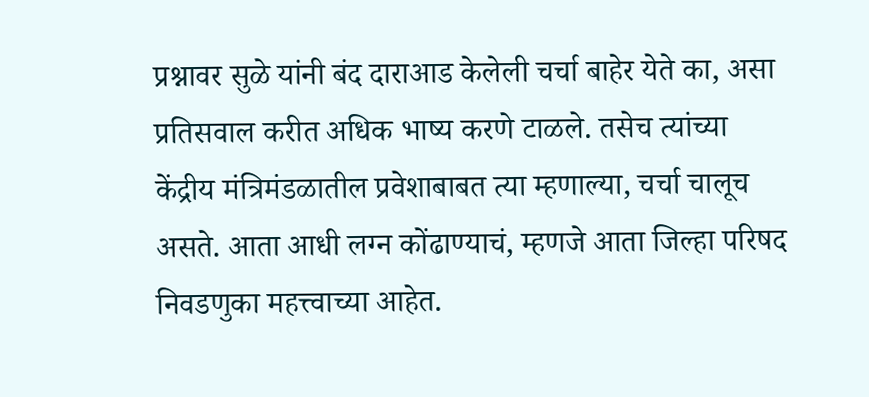प्रश्नावर सुळे यांनी बंद दाराआड केलेली चर्चा बाहेर येते का, असा प्रतिसवाल करीत अधिक भाष्य करणे टाळले. तसेच त्यांच्या केंद्रीय मंत्रिमंडळातील प्रवेशाबाबत त्या म्हणाल्या, चर्चा चालूच असते. आता आधी लग्न कोंढाण्याचं, म्हणजे आता जिल्हा परिषद निवडणुका महत्त्वाच्या आहेत.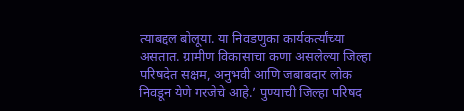त्याबद्दल बोलूया. या निवडणुका कार्यकर्त्यांच्या असतात. ग्रामीण विकासाचा कणा असलेल्या जिल्हा परिषदेत सक्षम, अनुभवी आणि जबाबदार लोक निवडून येणे गरजेचे आहे.’ पुण्याची जिल्हा परिषद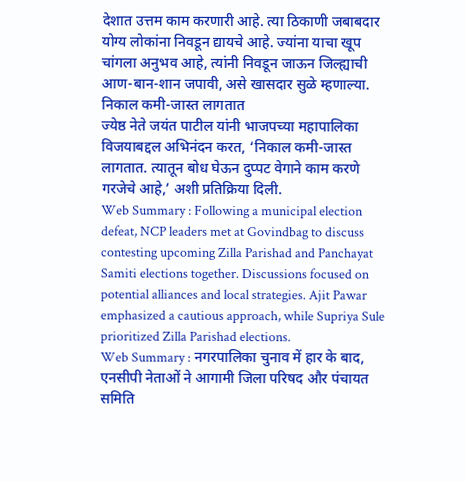देशात उत्तम काम करणारी आहे. त्या ठिकाणी जबाबदार योग्य लोकांना निवडून द्यायचे आहे. ज्यांना याचा खूप चांगला अनुभव आहे, त्यांनी निवडून जाऊन जिल्ह्याची आण-बान-शान जपावी, असे खासदार सुळे म्हणाल्या.
निकाल कमी-जास्त लागतात
ज्येष्ठ नेते जयंत पाटील यांनी भाजपच्या महापालिका विजयाबद्दल अभिनंदन करत, ‘निकाल कमी-जास्त लागतात. त्यातून बोध घेऊन दुप्पट वेगाने काम करणे गरजेचे आहे,’ अशी प्रतिक्रिया दिली.
Web Summary : Following a municipal election defeat, NCP leaders met at Govindbag to discuss contesting upcoming Zilla Parishad and Panchayat Samiti elections together. Discussions focused on potential alliances and local strategies. Ajit Pawar emphasized a cautious approach, while Supriya Sule prioritized Zilla Parishad elections.
Web Summary : नगरपालिका चुनाव में हार के बाद, एनसीपी नेताओं ने आगामी जिला परिषद और पंचायत समिति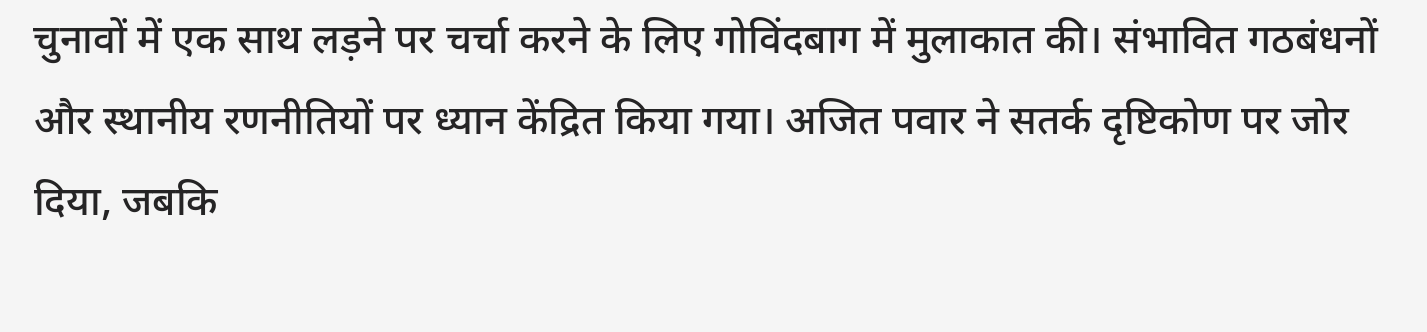चुनावों में एक साथ लड़ने पर चर्चा करने के लिए गोविंदबाग में मुलाकात की। संभावित गठबंधनों और स्थानीय रणनीतियों पर ध्यान केंद्रित किया गया। अजित पवार ने सतर्क दृष्टिकोण पर जोर दिया, जबकि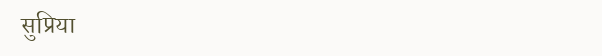सुप्रिया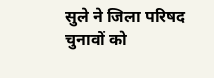सुले ने जिला परिषद चुनावों को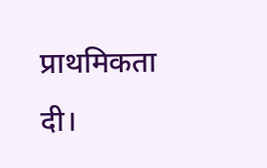प्राथमिकता दी।